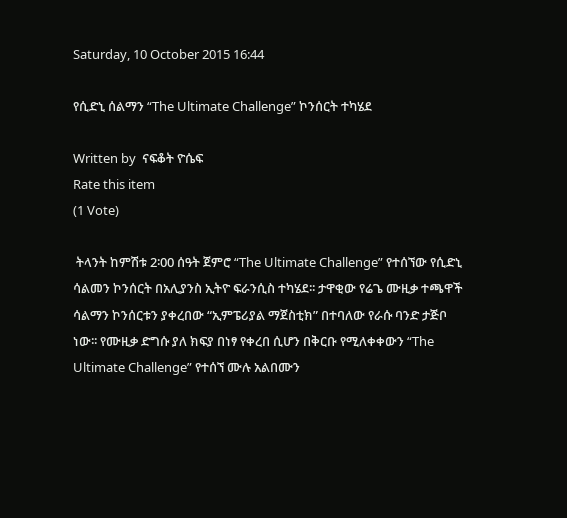Saturday, 10 October 2015 16:44

የሲድኒ ሰልማን “The Ultimate Challenge” ኮንሰርት ተካሄደ

Written by  ናፍቆት ዮሴፍ
Rate this item
(1 Vote)

 ትላንት ከምሽቱ 2፡00 ሰዓት ጀምሮ “The Ultimate Challenge” የተሰኘው የሲድኒ ሳልመን ኮንሰርት በአሊያንስ ኢትዮ ፍራንሲስ ተካሄደ፡፡ ታዋቂው የሬጌ ሙዚቃ ተጫዋች ሳልማን ኮንሰርቱን ያቀረበው “ኢምፔሪያል ማጀስቲክ” በተባለው የራሱ ባንድ ታጅቦ ነው፡፡ የሙዚቃ ድግሱ ያለ ክፍያ በነፃ የቀረበ ሲሆን በቅርቡ የሚለቀቀውን “The Ultimate Challenge” የተሰኘ ሙሉ አልበሙን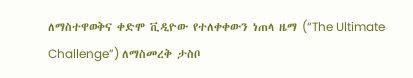ለማስተዋወቅና ቀድሞ ቪዲዮው የተለቀቀውን ነጠላ ዜማ (“The Ultimate Challenge”) ለማስመረቅ ታስቦ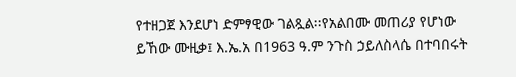የተዘጋጀ እንደሆነ ድምፃዊው ገልጿል፡፡የአልበሙ መጠሪያ የሆነው ይኸው ሙዚቃ፤ እ.ኤ.አ በ1963 ዓ.ም ንጉስ ኃይለስላሴ በተባበሩት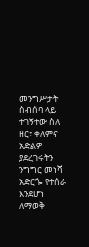መንግሥታት ስብሰባ ላይ ተገኝተው ስለ ዘር፣ ቀለምና አድልዎ ያደረገሩትን ንግግር መነሻ አድርጐ የተሰራ እንደሆነ ለማወቅ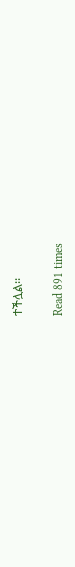ተችሏል፡፡

Read 891 times